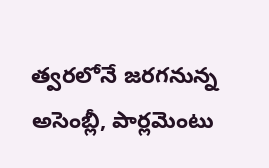త్వరలోనే జరగనున్న అసెంబ్లీ, పార్లమెంటు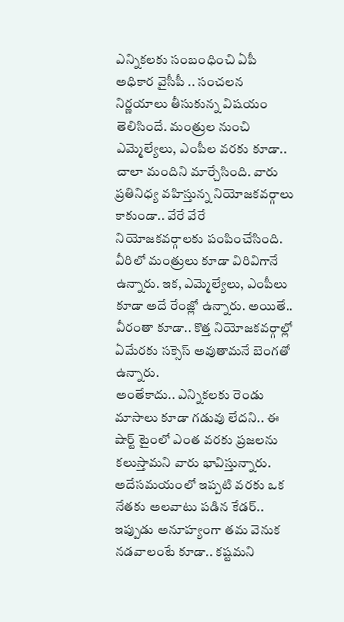ఎన్నికలకు సంబంధించి ఏపీ అధికార వైసీపీ .. సంచలన నిర్ణయాలు తీసుకున్న విషయం తెలిసిందే. మంత్రుల నుంచి ఎమ్మెల్యేలు, ఎంపీల వరకు కూడా.. చాలా మందిని మార్చేసింది. వారు ప్రతినిధ్య వహిస్తున్న నియోజకవర్గాలు కాకుండా.. వేరే వేరే నియోజకవర్గాలకు పంపించేసింది. వీరిలో మంత్రులు కూడా విరివిగానే ఉన్నారు. ఇక, ఎమ్మెల్యేలు, ఎంపీలు కూడా అదే రేంజ్లో ఉన్నారు. అయితే.. వీరంతా కూడా.. కొత్త నియోజకవర్గాల్లో ఏమేరకు సక్సెస్ అవుతామనే బెంగతో ఉన్నారు.
అంతేకాదు.. ఎన్నికలకు రెండు మాసాలు కూడా గడువు లేదని.. ఈ షార్ట్ టైంలో ఎంత వరకు ప్రజలను కలుస్తామని వారు భావిస్తున్నారు. అదేసమయంలో ఇప్పటి వరకు ఒక నేతకు అలవాటు పడిన కేడర్.. ఇప్పుడు అనూహ్యంగా తమ వెనుక నడవాలంటే కూడా.. కష్టమని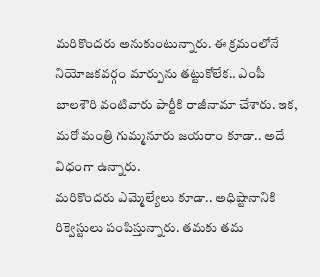మరికొందరు అనుకుంటున్నారు. ఈ క్రమంలోనే నియోజకవర్గం మార్పును తట్టుకోలేక.. ఎంపీ బాలశౌరి వంటివారు పార్టీకి రాజీనామా చేశారు. ఇక, మరో మంత్రి గుమ్మనూరు జయరాం కూడా.. అదే విధంగా ఉన్నారు.
మరికొందరు ఎమ్మెల్యేలు కూడా.. అధిష్టానానికి రిక్వెస్టులు పంపిస్తున్నారు. తమకు తమ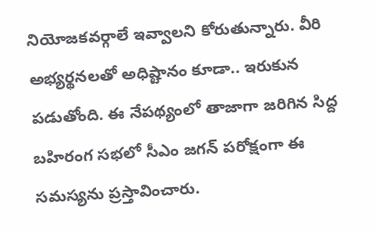నియోజకవర్గాలే ఇవ్వాలని కోరుతున్నారు. వీరి అభ్యర్థనలతో అధిష్టానం కూడా.. ఇరుకున పడుతోంది. ఈ నేపథ్యంలో తాజాగా జరిగిన సిద్ద బహిరంగ సభలో సీఎం జగన్ పరోక్షంగా ఈ సమస్యను ప్రస్తావించారు.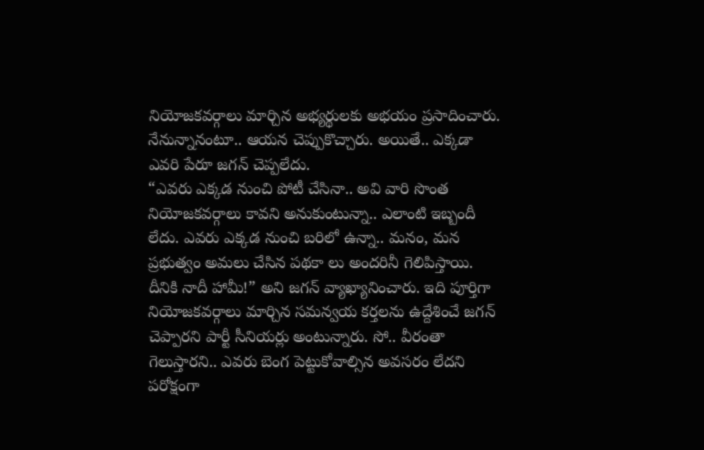నియోజకవర్గాలు మార్చిన అభ్యర్థులకు అభయం ప్రసాదించారు. నేనున్నానంటూ.. ఆయన చెప్పుకొచ్చారు. అయితే.. ఎక్కడా ఎవరి పేరూ జగన్ చెప్పలేదు.
“ఎవరు ఎక్కడ నుంచి పోటీ చేసినా.. అవి వారి సొంత నియోజకవర్గాలు కావని అనుకుంటున్నా.. ఎలాంటి ఇబ్బందీ లేదు. ఎవరు ఎక్కడ నుంచి బరిలో ఉన్నా.. మనం, మన ప్రభుత్వం అమలు చేసిన పథకా లు అందరినీ గెలిపిస్తాయి. దీనికి నాదీ హామీ!” అని జగన్ వ్యాఖ్యానించారు. ఇది పూర్తిగా నియోజకవర్గాలు మార్చిన సమన్వయ కర్తలను ఉద్దేశించే జగన్ చెప్పారని పార్టీ సీనియర్లు అంటున్నారు. సో.. వీరంతా గెలుస్తారని.. ఎవరు బెంగ పెట్టుకోవాల్సిన అవసరం లేదని పరోక్షంగా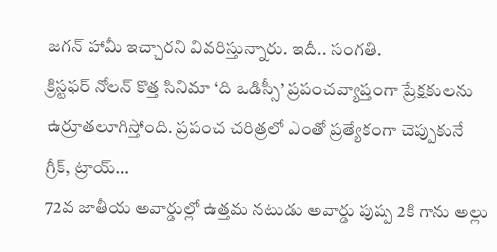జగన్ హామీ ఇచ్చారని వివరిస్తున్నారు. ఇదీ.. సంగతి.
క్రిస్టఫర్ నోలన్ కొత్త సినిమా ‘ది ఒడిస్సీ’ ప్రపంచవ్యాప్తంగా ప్రేక్షకులను ఉర్రూతలూగిస్తోంది. ప్రపంచ చరిత్రలో ఎంతో ప్రత్యేకంగా చెప్పుకునే గ్రీక్, ట్రాయ్…
72వ జాతీయ అవార్డుల్లో ఉత్తమ నటుడు అవార్డు పుష్ప 2కి గాను అల్లు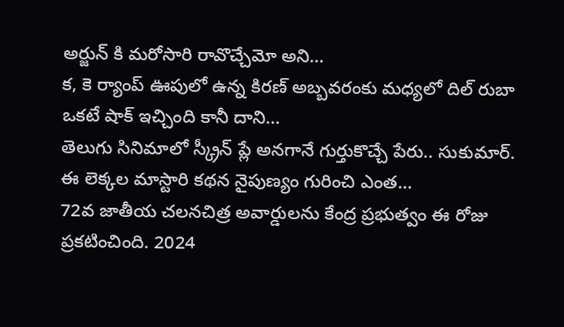అర్జున్ కి మరోసారి రావొచ్చేమో అని…
క, కె ర్యాంప్ ఊపులో ఉన్న కిరణ్ అబ్బవరంకు మధ్యలో దిల్ రుబా ఒకటే షాక్ ఇచ్చింది కానీ దాని…
తెలుగు సినిమాలో స్క్రీన్ ప్లే అనగానే గుర్తుకొచ్చే పేరు.. సుకుమార్. ఈ లెక్కల మాస్టారి కథన నైపుణ్యం గురించి ఎంత…
72వ జాతీయ చలనచిత్ర అవార్డులను కేంద్ర ప్రభుత్వం ఈ రోజు ప్రకటించింది. 2024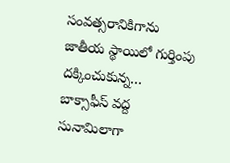సంవత్సరానికిగాను జాతీయ స్థాయిలో గుర్తింపు దక్కించుకున్న…
బాక్సాఫీస్ వద్ద సునామిలాగా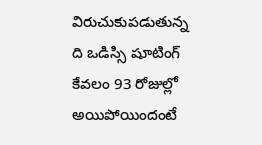విరుచుకుపడుతున్న ది ఒడిస్సి షూటింగ్ కేవలం 93 రోజుల్లో అయిపోయిందంటే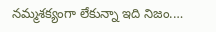నమ్మశక్యంగా లేకున్నా ఇది నిజం.…